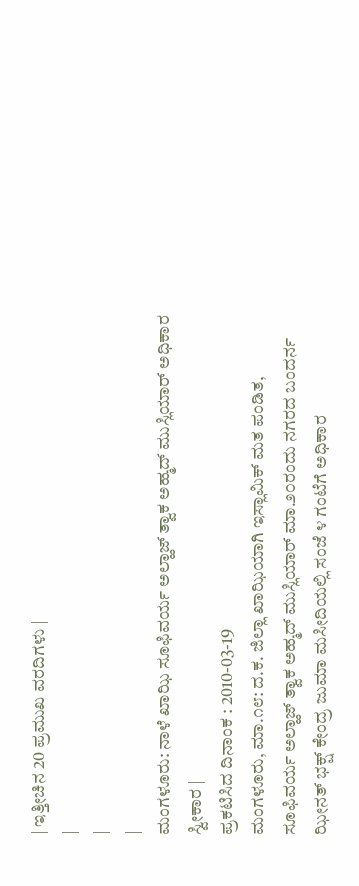| ಇತ್ತೀಚಿನ 20 ಪ್ರಮುಖ ವರದಿಗಳು |
|
|
|
ಮಂಗಳೂರು: ನಾಳೆ ಖಾಝಿ ಸೂಫಿವರ್ಯ ಅಲ್ಹಾಜ್ ತ್ವಾಕ ಅಹ್ಮದ್ ಮುಸ್ಲಿಯಾರ್ ಅಧಿಕಾರ ಸ್ವೀಕಾರ |
ಪ್ರಕಟಿಸಿದ ದಿನಾಂಕ : 2010-03-19
ಮಂಗಳೂರು, ಮಾ.೧೮: ದ.ಕ. ಜಿಲ್ಲಾ ಖಾಝಿಯಾಗಿ ಇಸ್ಲಾಮಿಕ್ ಮತ ಪಂಡಿತ, ಸೂಫಿವರ್ಯ ಅಲ್ಹಾಜ್ ತ್ವಾಕ ಅಹ್ಮದ್ ಮುಸ್ಲಿಯಾರ್ ಮಾ.೨೦ರಂದು ನಗರದ ಬಂದರ್ನ ಝೀನತ್ ಭಕ್ಷ್ ಕೇಂದ್ರ ಜುಮಾ ಮಸೀದಿಯಲ್ಲಿ ಸಂಜೆ ೪ ಗಂಟೆಗೆ ಅಧಿಕಾರ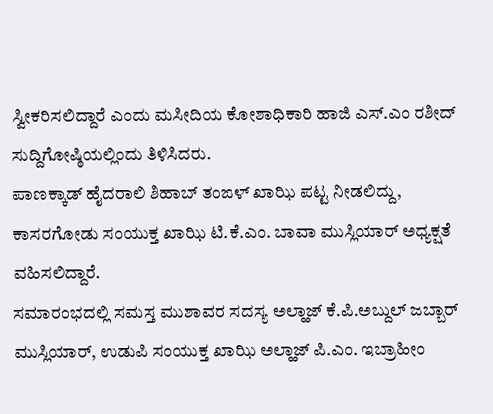ಸ್ವೀಕರಿಸಲಿದ್ದಾರೆ ಎಂದು ಮಸೀದಿಯ ಕೋಶಾಧಿಕಾರಿ ಹಾಜಿ ಎಸ್.ಎಂ ರಶೀದ್ ಸುದ್ದಿಗೋಷ್ಠಿಯಲ್ಲಿಂದು ತಿಳಿಸಿದರು.
ಪಾಣಕ್ಕಾಡ್ ಹೈದರಾಲಿ ಶಿಹಾಬ್ ತಂಙಳ್ ಖಾಝಿ ಪಟ್ಟ ನೀಡಲಿದ್ದು, ಕಾಸರಗೋಡು ಸಂಯುಕ್ತ ಖಾಝಿ ಟಿ.ಕೆ.ಎಂ. ಬಾವಾ ಮುಸ್ಲಿಯಾರ್ ಅಧ್ಯಕ್ಷತೆ ವಹಿಸಲಿದ್ದಾರೆ.
ಸಮಾರಂಭದಲ್ಲಿ ಸಮಸ್ತ ಮುಶಾವರ ಸದಸ್ಯ ಅಲ್ಹಾಜ್ ಕೆ.ಪಿ.ಅಬ್ದುಲ್ ಜಬ್ಬಾರ್ ಮುಸ್ಲಿಯಾರ್, ಉಡುಪಿ ಸಂಯುಕ್ತ ಖಾಝಿ ಅಲ್ಹಾಜ್ ಪಿ.ಎಂ. ಇಬ್ರಾಹೀಂ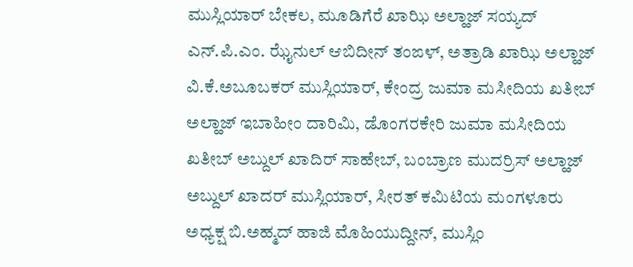ಮುಸ್ಲಿಯಾರ್ ಬೇಕಲ, ಮೂಡಿಗೆರೆ ಖಾಝಿ ಅಲ್ಹಾಜ್ ಸಯ್ಯದ್ ಎನ್.ಪಿ.ಎಂ. ಝೈನುಲ್ ಆಬಿದೀನ್ ತಂಙಳ್, ಅತ್ರಾಡಿ ಖಾಝಿ ಅಲ್ಹಾಜ್ ವಿ.ಕೆ.ಅಬೂಬಕರ್ ಮುಸ್ಲಿಯಾರ್, ಕೇಂದ್ರ ಜುಮಾ ಮಸೀದಿಯ ಖತೀಬ್ ಅಲ್ಹಾಜ್ ಇಬಾಹೀಂ ದಾರಿಮಿ, ಡೊಂಗರಕೇರಿ ಜುಮಾ ಮಸೀದಿಯ ಖತೀಬ್ ಅಬ್ದುಲ್ ಖಾದಿರ್ ಸಾಹೇಬ್, ಬಂಬ್ರಾಣ ಮುದರ್ರಿಸ್ ಅಲ್ಹಾಜ್ ಅಬ್ದುಲ್ ಖಾದರ್ ಮುಸ್ಲಿಯಾರ್, ಸೀರತ್ ಕಮಿಟಿಯ ಮಂಗಳೂರು ಅಧ್ಯಕ್ಷ ಬಿ.ಅಹ್ಮದ್ ಹಾಜಿ ಮೊಹಿಯುದ್ದೀನ್, ಮುಸ್ಲಿಂ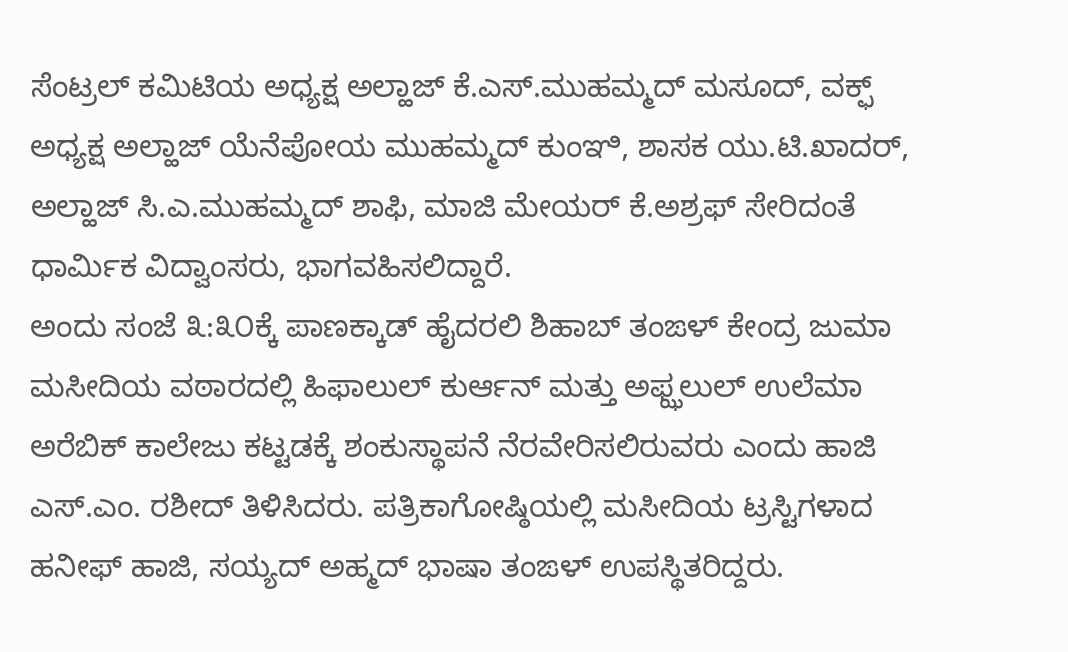ಸೆಂಟ್ರಲ್ ಕಮಿಟಿಯ ಅಧ್ಯಕ್ಷ ಅಲ್ಹಾಜ್ ಕೆ.ಎಸ್.ಮುಹಮ್ಮದ್ ಮಸೂದ್, ವಕ್ಫ್ ಅಧ್ಯಕ್ಷ ಅಲ್ಹಾಜ್ ಯೆನೆಪೋಯ ಮುಹಮ್ಮದ್ ಕುಂಞಿ, ಶಾಸಕ ಯು.ಟಿ.ಖಾದರ್, ಅಲ್ಹಾಜ್ ಸಿ.ಎ.ಮುಹಮ್ಮದ್ ಶಾಫಿ, ಮಾಜಿ ಮೇಯರ್ ಕೆ.ಅಶ್ರಫ್ ಸೇರಿದಂತೆ ಧಾರ್ಮಿಕ ವಿದ್ವಾಂಸರು, ಭಾಗವಹಿಸಲಿದ್ದಾರೆ.
ಅಂದು ಸಂಜೆ ೩:೩೦ಕ್ಕೆ ಪಾಣಕ್ಕಾಡ್ ಹೈದರಲಿ ಶಿಹಾಬ್ ತಂಙಳ್ ಕೇಂದ್ರ ಜುಮಾ ಮಸೀದಿಯ ವಠಾರದಲ್ಲಿ ಹಿಫಾಲುಲ್ ಕುರ್ಆನ್ ಮತ್ತು ಅಫ್ಝಲುಲ್ ಉಲೆಮಾ ಅರೆಬಿಕ್ ಕಾಲೇಜು ಕಟ್ಟಡಕ್ಕೆ ಶಂಕುಸ್ಥಾಪನೆ ನೆರವೇರಿಸಲಿರುವರು ಎಂದು ಹಾಜಿ ಎಸ್.ಎಂ. ರಶೀದ್ ತಿಳಿಸಿದರು. ಪತ್ರಿಕಾಗೋಷ್ಠಿಯಲ್ಲಿ ಮಸೀದಿಯ ಟ್ರಸ್ಟಿಗಳಾದ ಹನೀಫ್ ಹಾಜಿ, ಸಯ್ಯದ್ ಅಹ್ಮದ್ ಭಾಷಾ ತಂಙಳ್ ಉಪಸ್ಥಿತರಿದ್ದರು.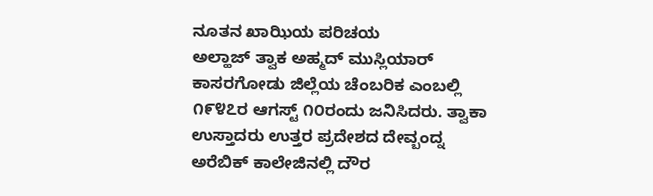ನೂತನ ಖಾಝಿಯ ಪರಿಚಯ
ಅಲ್ಹಾಜ್ ತ್ವಾಕ ಅಹ್ಮದ್ ಮುಸ್ಲಿಯಾರ್ ಕಾಸರಗೋಡು ಜಿಲ್ಲೆಯ ಚೆಂಬರಿಕ ಎಂಬಲ್ಲಿ ೧೯೪೭ರ ಆಗಸ್ಟ್ ೧೦ರಂದು ಜನಿಸಿದರು. ತ್ವಾಕಾ ಉಸ್ತಾದರು ಉತ್ತರ ಪ್ರದೇಶದ ದೇವ್ಬಂದ್ನ ಅರೆಬಿಕ್ ಕಾಲೇಜಿನಲ್ಲಿ ದೌರ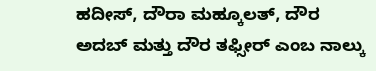ಹದೀಸ್, ದೌರಾ ಮಹ್ಕೂಲತ್, ದೌರ ಅದಬ್ ಮತ್ತು ದೌರ ತಫ್ಸೀರ್ ಎಂಬ ನಾಲ್ಕು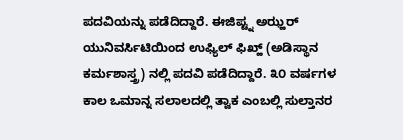ಪದವಿಯನ್ನು ಪಡೆದಿದ್ದಾರೆ. ಈಜಿಪ್ಟ್ನ ಅಝ್ಹರ್ ಯುನಿವರ್ಸಿಟಿಯಿಂದ ಉಫ್ಯಿಲ್ ಫಿಖ್ಹ್ (ಅಡಿಸ್ಥಾನ ಕರ್ಮಶಾಸ್ತ್ರ) ನಲ್ಲಿ ಪದವಿ ಪಡೆದಿದ್ದಾರೆ. ೩೦ ವರ್ಷಗಳ ಕಾಲ ಒಮಾನ್ನ ಸಲಾಲದಲ್ಲಿ ತ್ವಾಕ ಎಂಬಲ್ಲಿ ಸುಲ್ತಾನರ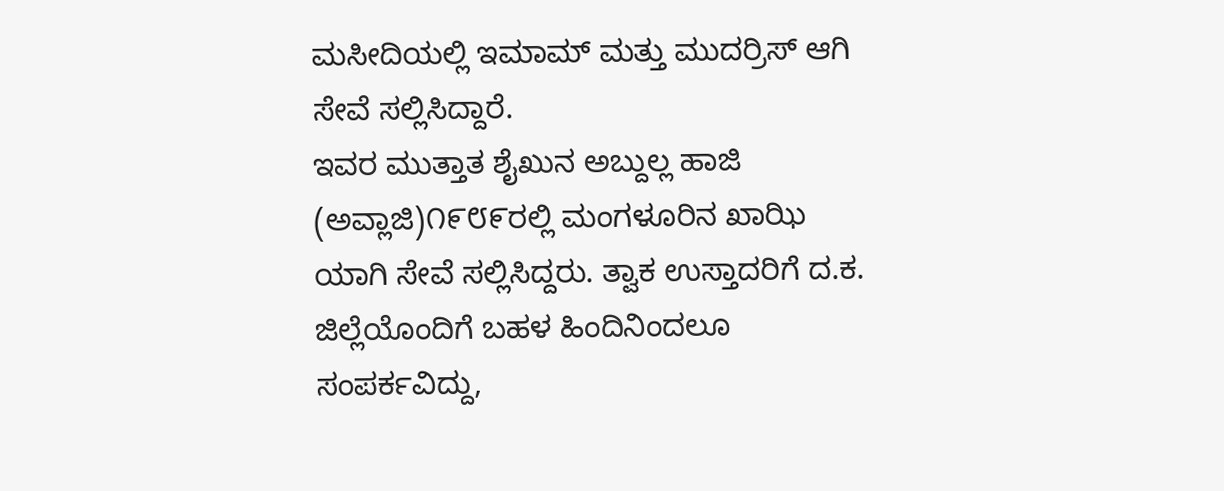ಮಸೀದಿಯಲ್ಲಿ ಇಮಾಮ್ ಮತ್ತು ಮುದರ್ರಿಸ್ ಆಗಿ ಸೇವೆ ಸಲ್ಲಿಸಿದ್ದಾರೆ.
ಇವರ ಮುತ್ತಾತ ಶೈಖುನ ಅಬ್ದುಲ್ಲ ಹಾಜಿ (ಅವ್ಲಾಜಿ)೧೯೮೯ರಲ್ಲಿ ಮಂಗಳೂರಿನ ಖಾಝಿ ಯಾಗಿ ಸೇವೆ ಸಲ್ಲಿಸಿದ್ದರು. ತ್ವಾಕ ಉಸ್ತಾದರಿಗೆ ದ.ಕ. ಜಿಲ್ಲೆಯೊಂದಿಗೆ ಬಹಳ ಹಿಂದಿನಿಂದಲೂ ಸಂಪರ್ಕವಿದ್ದು,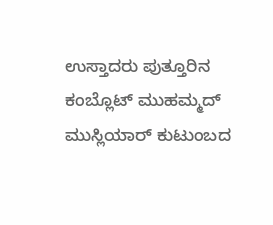ಉಸ್ತಾದರು ಪುತ್ತೂರಿನ ಕಂಬ್ಲೊಟ್ ಮುಹಮ್ಮದ್ ಮುಸ್ಲಿಯಾರ್ ಕುಟುಂಬದ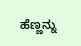ಹೆಣ್ಣನ್ನು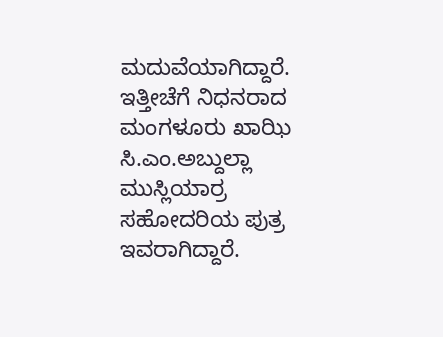ಮದುವೆಯಾಗಿದ್ದಾರೆ. ಇತ್ತೀಚೆಗೆ ನಿಧನರಾದ ಮಂಗಳೂರು ಖಾಝಿ ಸಿ.ಎಂ.ಅಬ್ದುಲ್ಲಾ ಮುಸ್ಲಿಯಾರ್ರ ಸಹೋದರಿಯ ಪುತ್ರ ಇವರಾಗಿದ್ದಾರೆ.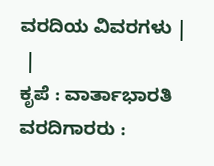ವರದಿಯ ವಿವರಗಳು |
 |
ಕೃಪೆ : ವಾರ್ತಾಭಾರತಿ ವರದಿಗಾರರು :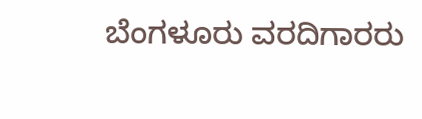ಬೆಂಗಳೂರು ವರದಿಗಾರರು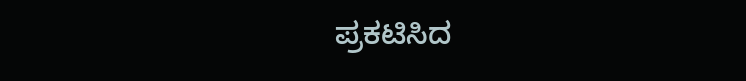ಪ್ರಕಟಿಸಿದ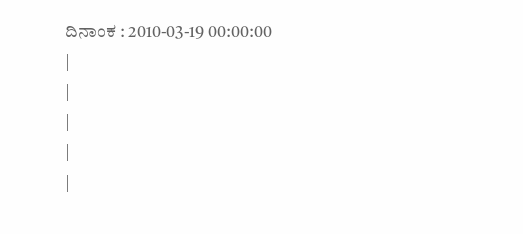ದಿನಾಂಕ : 2010-03-19 00:00:00
|
|
|
|
|